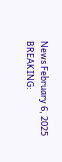News February 6, 2025
BREAKING: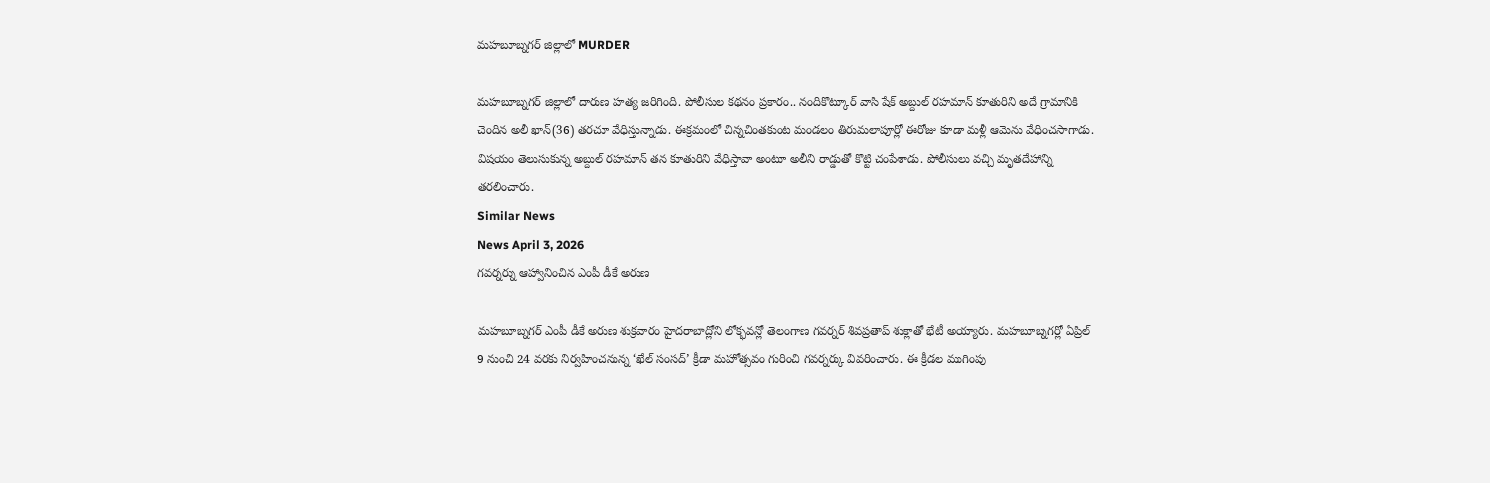మహబూబ్నగర్ జిల్లాలో MURDER

మహబూబ్నగర్ జిల్లాలో దారుణ హత్య జరిగింది. పోలీసుల కథనం ప్రకారం.. నందికొట్కూర్ వాసి షేక్ అబ్దుల్ రహమాన్ కూతురిని అదే గ్రామానికి చెందిన అలీ ఖాన్(36) తరచూ వేధిస్తున్నాడు. ఈక్రమంలో చిన్నచింతకుంట మండలం తిరుమలాపూర్లో ఈరోజు కూడా మళ్లీ ఆమెను వేధించసాగాడు. విషయం తెలుసుకున్న అబ్దుల్ రహమాన్ తన కూతురిని వేధిస్తావా అంటూ అలీని రాడ్డుతో కొట్టి చంపేశాడు. పోలీసులు వచ్చి మృతదేహాన్ని తరలించారు.
Similar News
News April 3, 2026
గవర్నర్ను ఆహ్వానించిన ఎంపీ డీకే అరుణ

మహబూబ్నగర్ ఎంపీ డీకే అరుణ శుక్రవారం హైదరాబాద్లోని లోక్భవన్లో తెలంగాణ గవర్నర్ శివప్రతాప్ శుక్లాతో భేటీ అయ్యారు. మహబూబ్నగర్లో ఏప్రిల్ 9 నుంచి 24 వరకు నిర్వహించనున్న ‘ఖేల్ సంసద్’ క్రీడా మహోత్సవం గురించి గవర్నర్కు వివరించారు. ఈ క్రీడల ముగింపు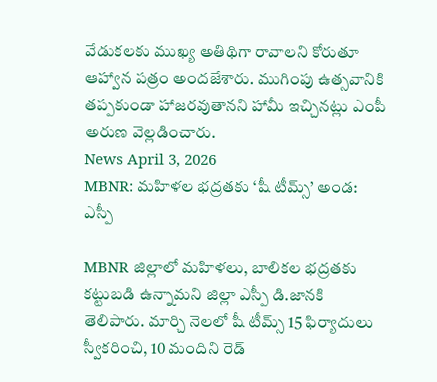వేడుకలకు ముఖ్య అతిథిగా రావాలని కోరుతూ ఆహ్వాన పత్రం అందజేశారు. ముగింపు ఉత్సవానికి తప్పకుండా హాజరవుతానని హామీ ఇచ్చినట్లు ఎంపీ అరుణ వెల్లడించారు.
News April 3, 2026
MBNR: మహిళల భద్రతకు ‘షీ టీమ్స్’ అండ: ఎస్పీ

MBNR జిల్లాలో మహిళలు, బాలికల భద్రతకు కట్టుబడి ఉన్నామని జిల్లా ఎస్పీ డి.జానకి తెలిపారు. మార్చి నెలలో షీ టీమ్స్ 15 ఫిర్యాదులు స్వీకరించి, 10 మందిని రెడ్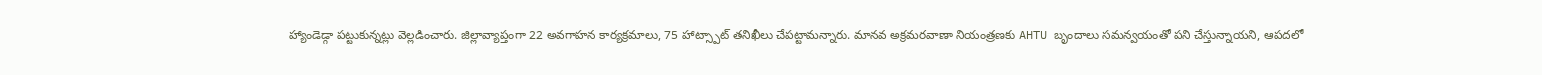హ్యాండెడ్గా పట్టుకున్నట్లు వెల్లడించారు. జిల్లావ్యాప్తంగా 22 అవగాహన కార్యక్రమాలు, 75 హాట్స్పాట్ తనిఖీలు చేపట్టామన్నారు. మానవ అక్రమరవాణా నియంత్రణకు AHTU బృందాలు సమన్వయంతో పని చేస్తున్నాయని, ఆపదలో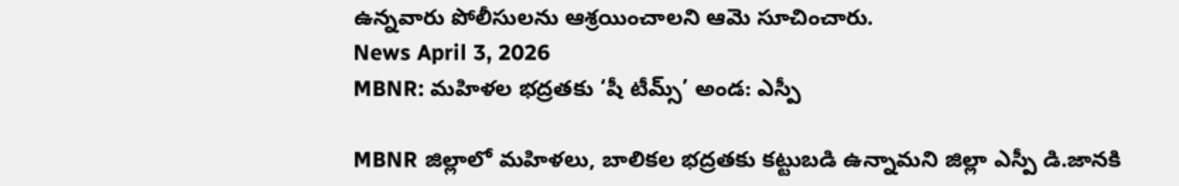ఉన్నవారు పోలీసులను ఆశ్రయించాలని ఆమె సూచించారు.
News April 3, 2026
MBNR: మహిళల భద్రతకు ‘షీ టీమ్స్’ అండ: ఎస్పీ

MBNR జిల్లాలో మహిళలు, బాలికల భద్రతకు కట్టుబడి ఉన్నామని జిల్లా ఎస్పీ డి.జానకి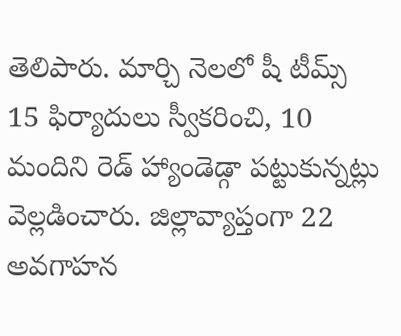తెలిపారు. మార్చి నెలలో షీ టీమ్స్ 15 ఫిర్యాదులు స్వీకరించి, 10 మందిని రెడ్ హ్యాండెడ్గా పట్టుకున్నట్లు వెల్లడించారు. జిల్లావ్యాప్తంగా 22 అవగాహన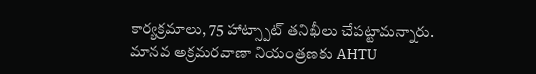కార్యక్రమాలు, 75 హాట్స్పాట్ తనిఖీలు చేపట్టామన్నారు. మానవ అక్రమరవాణా నియంత్రణకు AHTU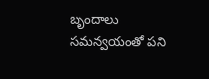బృందాలు సమన్వయంతో పని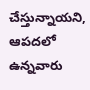చేస్తున్నాయని, ఆపదలో ఉన్నవారు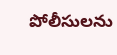పోలీసులను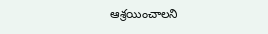ఆశ్రయించాలని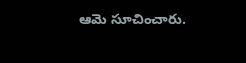ఆమె సూచించారు.